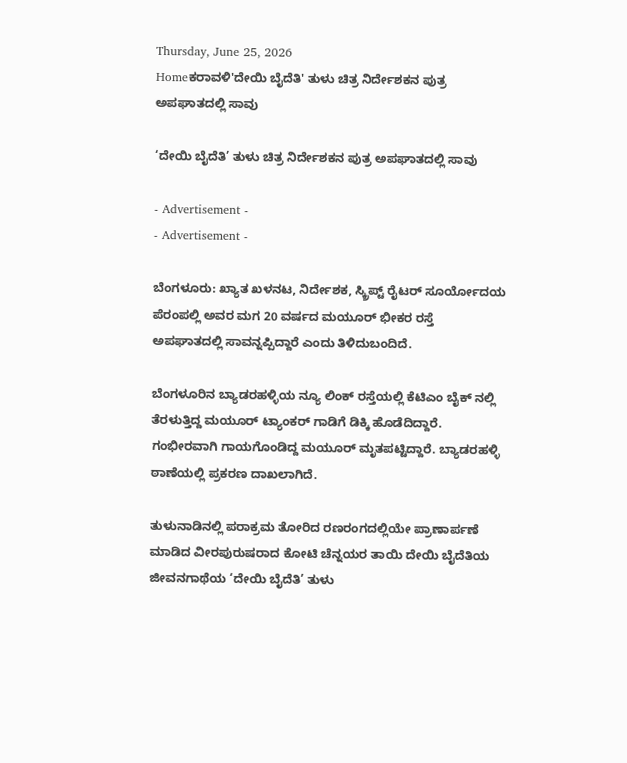Thursday, June 25, 2026
Homeಕರಾವಳಿ'ದೇಯಿ ಬೈದೆತಿ' ತುಳು ಚಿತ್ರ ನಿರ್ದೇಶಕನ ಪುತ್ರ ಅಪಘಾತದಲ್ಲಿ ಸಾವು

‘ದೇಯಿ ಬೈದೆತಿ’ ತುಳು ಚಿತ್ರ ನಿರ್ದೇಶಕನ ಪುತ್ರ ಅಪಘಾತದಲ್ಲಿ ಸಾವು

- Advertisement -
- Advertisement -

ಬೆಂಗಳೂರು: ಖ್ಯಾತ ಖಳನಟ, ನಿರ್ದೇಶಕ, ಸ್ಕ್ರಿಪ್ಟ್ ರೈಟರ್ ಸೂರ್ಯೋದಯ ಪೆರಂಪಲ್ಲಿ ಅವರ ಮಗ 20 ವರ್ಷದ ಮಯೂರ್ ಭೀಕರ ರಸ್ತೆ ಅಪಘಾತದಲ್ಲಿ ಸಾವನ್ನಪ್ಪಿದ್ದಾರೆ ಎಂದು ತಿಳಿದುಬಂದಿದೆ.

ಬೆಂಗಳೂರಿನ ಬ್ಯಾಡರಹಳ್ಳಿಯ ನ್ಯೂ ಲಿಂಕ್ ರಸ್ತೆಯಲ್ಲಿ ಕೆಟಿಎಂ ಬೈಕ್ ನಲ್ಲಿ ತೆರಳುತ್ತಿದ್ದ ಮಯೂರ್ ಟ್ಯಾಂಕರ್ ಗಾಡಿಗೆ ಡಿಕ್ಕಿ ಹೊಡೆದಿದ್ದಾರೆ. ಗಂಭೀರವಾಗಿ ಗಾಯಗೊಂಡಿದ್ದ ಮಯೂರ್ ಮೃತಪಟ್ಟಿದ್ದಾರೆ. ಬ್ಯಾಡರಹಳ್ಳಿ ಠಾಣೆಯಲ್ಲಿ ಪ್ರಕರಣ ದಾಖಲಾಗಿದೆ.

ತುಳುನಾಡಿನಲ್ಲಿ ಪರಾಕ್ರಮ ತೋರಿದ ರಣರಂಗದಲ್ಲಿಯೇ ಪ್ರಾಣಾರ್ಪಣೆ ಮಾಡಿದ ವೀರಪುರುಷರಾದ ಕೋಟಿ ಚೆನ್ನಯರ ತಾಯಿ ದೇಯಿ ಬೈದೆತಿಯ ಜೀವನಗಾಥೆಯ ‘ದೇಯಿ ಬೈದೆತಿ’ ತುಳು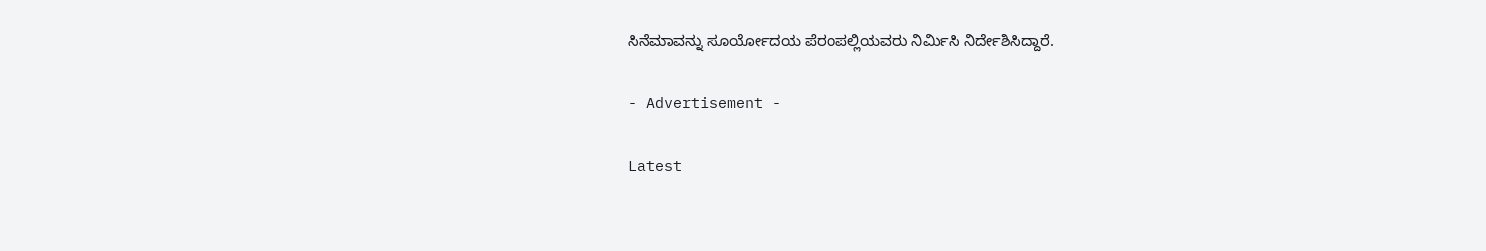ಸಿನೆಮಾವನ್ನು ಸೂರ್ಯೋದಯ ಪೆರಂಪಲ್ಲಿಯವರು ನಿರ್ಮಿಸಿ ನಿರ್ದೇಶಿಸಿದ್ದಾರೆ.

- Advertisement -

Latest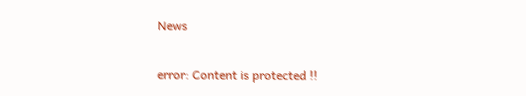News

error: Content is protected !!